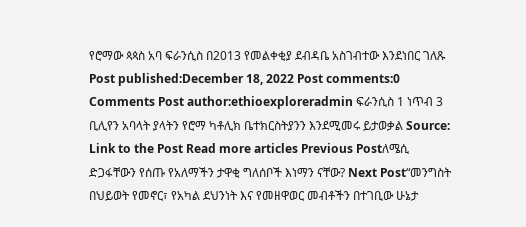የሮማው ጳጳስ አባ ፍራንሲስ በ2013 የመልቀቂያ ደብዳቤ አስገብተው እንደነበር ገለጹ Post published:December 18, 2022 Post comments:0 Comments Post author:ethioexploreradmin ፍራንሲስ 1 ነጥብ 3 ቢሊየን አባላት ያላትን የሮማ ካቶሊክ ቤተክርስትያንን እንደሚመሩ ይታወቃል Source: Link to the Post Read more articles Previous Postለሜሲ ድጋፋቸውን የሰጡ የአለማችን ታዋቂ ግለሰቦች እነማን ናቸው? Next Post“መንግስት በህይወት የመኖር፣ የአካል ደህንነት እና የመዘዋወር መብቶችን በተገቢው ሁኔታ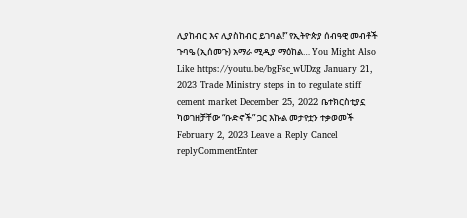ሊያከብር እና ሊያስከብር ይገባል!” የኢትዮጵያ ሰብዓዊ መብቶች ጉባዔ (ኢሰመጉ) አማራ ሚዲያ ማዕከል… You Might Also Like https://youtu.be/bgFsc_wUDzg January 21, 2023 Trade Ministry steps in to regulate stiff cement market December 25, 2022 ቤተክርስቲያኗ ካወገዘቻቸው “ቡድኖች” ጋር እኩል መታየቷን ተቃወመች February 2, 2023 Leave a Reply Cancel replyCommentEnter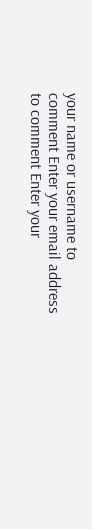your name or username to comment Enter your email address to comment Enter your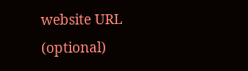website URL (optional)